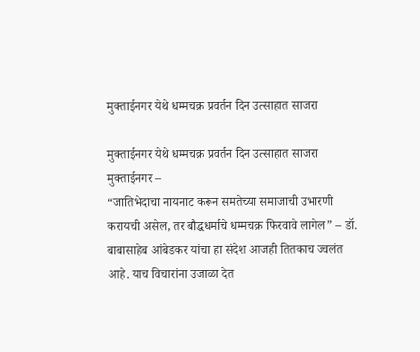मुक्ताईनगर येथे धम्मचक्र प्रवर्तन दिन उत्साहात साजरा

मुक्ताईनगर येथे धम्मचक्र प्रवर्तन दिन उत्साहात साजरा
मुक्ताईनगर –
“जातिभेदाचा नायनाट करून समतेच्या समाजाची उभारणी करायची असेल, तर बौद्धधर्माचे धम्मचक्र फिरवावे लागेल” – डॉ. बाबासाहेब आंबेडकर यांचा हा संदेश आजही तितकाच ज्वलंत आहे. याच विचारांना उजाळा देत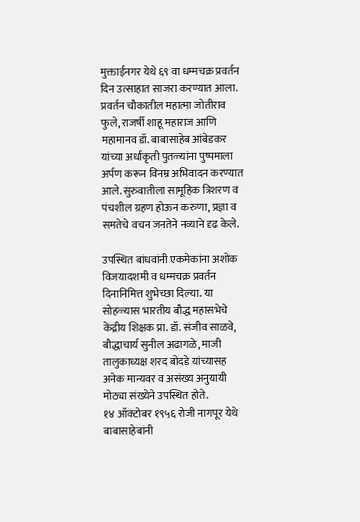मुक्ताईनगर येथे ६९ वा धम्मचक्र प्रवर्तन दिन उत्साहात साजरा करण्यात आला.
प्रवर्तन चौकातील महात्मा जोतीराव फुले, राजर्षी शाहू महाराज आणि महामानव डॉ. बाबासाहेब आंबेडकर यांच्या अर्धाकृती पुतळ्यांना पुष्पमाला अर्पण करून विनम्र अभिवादन करण्यात आले. सुरुवातीला सामूहिक त्रिशरण व पंचशील ग्रहण होऊन करुणा, प्रज्ञा व समतेचे वचन जनतेने नव्याने दृढ केले.

उपस्थित बांधवांनी एकमेकांना अशोक विजयादशमी व धम्मचक्र प्रवर्तन दिनानिमित्त शुभेच्छा दिल्या. या सोहळ्यास भारतीय बौद्ध महासभेचे केंद्रीय शिक्षक प्रा. डॉ. संजीव साळवे, बौद्धाचार्य सुनील अढागळे, माजी तालुकाध्यक्ष शरद बोदडे यांच्यासह अनेक मान्यवर व असंख्य अनुयायी मोठ्या संख्येने उपस्थित होते.
१४ ऑक्टोबर १९५६ रोजी नागपूर येथे बाबासाहेबांनी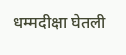धम्मदीक्षा घेतली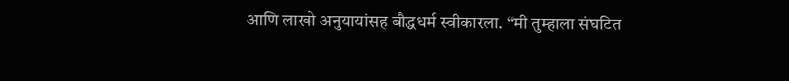आणि लाखो अनुयायांसह बौद्धधर्म स्वीकारला. “मी तुम्हाला संघटित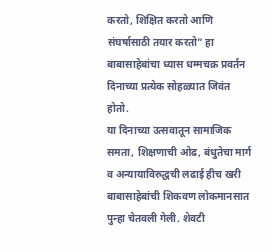करतो, शिक्षित करतो आणि संघर्षासाठी तयार करतो” हा बाबासाहेबांचा ध्यास धम्मचक्र प्रवर्तन दिनाच्या प्रत्येक सोहळ्यात जिवंत होतो.
या दिनाच्या उत्सवातून सामाजिक समता, शिक्षणाची ओढ, बंधुतेचा मार्ग व अन्यायाविरुद्धची लढाई हीच खरी बाबासाहेबांची शिकवण लोकमानसात पुन्हा चेतवली गेली. शेवटी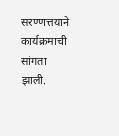सरण्णत्तयाने कार्यक्रमाची सांगता झाली.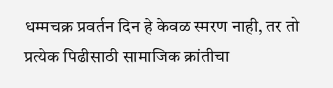धम्मचक्र प्रवर्तन दिन हे केवळ स्मरण नाही, तर तो प्रत्येक पिढीसाठी सामाजिक क्रांतीचा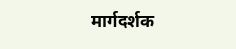मार्गदर्शक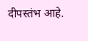दीपस्तंभ आहे.